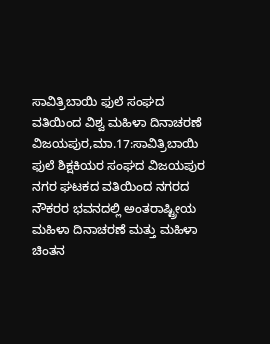ಸಾವಿತ್ರಿಬಾಯಿ ಫುಲೆ ಸಂಘದ ವತಿಯಿಂದ ವಿಶ್ವ ಮಹಿಳಾ ದಿನಾಚರಣೆ
ವಿಜಯಪುರ,ಮಾ.17:ಸಾವಿತ್ರಿಬಾಯಿ ಫುಲೆ ಶಿಕ್ಷಕಿಯರ ಸಂಘದ ವಿಜಯಪುರ ನಗರ ಘಟಕದ ವತಿಯಿಂದ ನಗರದ ನೌಕರರ ಭವನದಲ್ಲಿ ಅಂತರಾಷ್ಟ್ರೀಯ ಮಹಿಳಾ ದಿನಾಚರಣೆ ಮತ್ತು ಮಹಿಳಾ ಚಿಂತನ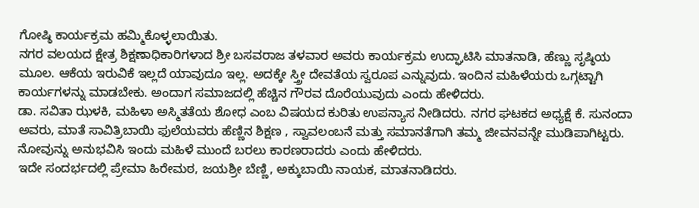ಗೋಷ್ಠಿ ಕಾರ್ಯಕ್ರಮ ಹಮ್ಮಿಕೊಳ್ಳಲಾಯಿತು.
ನಗರ ವಲಯದ ಕ್ಷೇತ್ರ ಶಿಕ್ಷಣಾಧಿಕಾರಿಗಳಾದ ಶ್ರೀ ಬಸವರಾಜ ತಳವಾರ ಅವರು ಕಾರ್ಯಕ್ರಮ ಉದ್ಘಾಟಿಸಿ ಮಾತನಾಡಿ, ಹೆಣ್ಣು ಸೃಷ್ಠಿಯ ಮೂಲ. ಆಕೆಯ ಇರುವಿಕೆ ಇಲ್ಲದೆ ಯಾವುದೂ ಇಲ್ಲ. ಅದಕ್ಕೇ ಸ್ತ್ರೀ ದೇವತೆಯ ಸ್ವರೂಪ ಎನ್ನುವುದು. ಇಂದಿನ ಮಹಿಳೆಯರು ಒಗ್ಗಟ್ಟಾಗಿ ಕಾರ್ಯಗಳನ್ನು ಮಾಡಬೇಕು. ಅಂದಾಗ ಸಮಾಜದಲ್ಲಿ ಹೆಚ್ಚಿನ ಗೌರವ ದೊರೆಯುವುದು ಎಂದು ಹೇಳಿದರು.
ಡಾ. ಸವಿತಾ ಝಳಕಿ, ಮಹಿಳಾ ಅಸ್ಮಿತತೆಯ ಶೋಧ ಎಂಬ ವಿಷಯದ ಕುರಿತು ಉಪನ್ಯಾಸ ನೀಡಿದರು. ನಗರ ಘಟಕದ ಅಧ್ಯಕ್ಷೆ ಕೆ. ಸುನಂದಾ ಅವರು, ಮಾತೆ ಸಾವಿತ್ರಿಬಾಯಿ ಫುಲೆಯವರು ಹೆಣ್ಣಿನ ಶಿಕ್ಷಣ , ಸ್ವಾವಲಂಬನೆ ಮತ್ತು ಸಮಾನತೆಗಾಗಿ ತಮ್ಮ ಜೀವನವನ್ನೇ ಮುಡಿಪಾಗಿಟ್ಟರು. ನೋವುನ್ನು ಅನುಭವಿಸಿ ಇಂದು ಮಹಿಳೆ ಮುಂದೆ ಬರಲು ಕಾರಣರಾದರು ಎಂದು ಹೇಳಿದರು.
ಇದೇ ಸಂದರ್ಭದಲ್ಲಿ ಪ್ರೇಮಾ ಹಿರೇಮಠ, ಜಯಶ್ರೀ ಬೆಣ್ಣಿ, ಅಕ್ಕುಬಾಯಿ ನಾಯಕ, ಮಾತನಾಡಿದರು.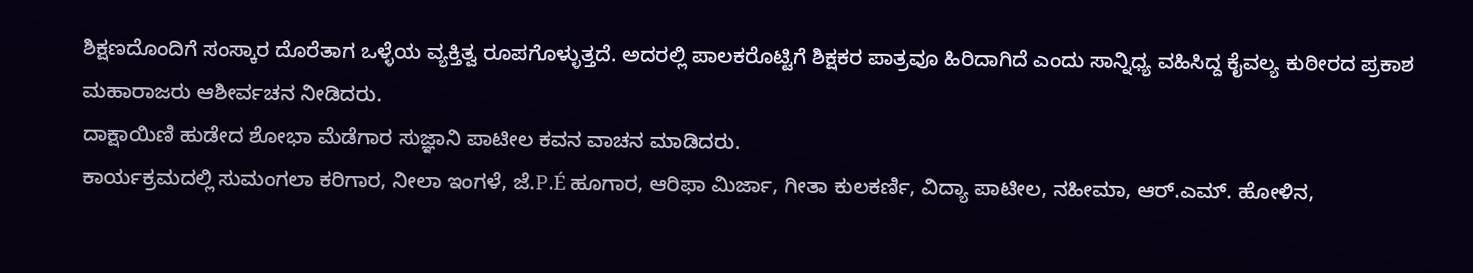ಶಿಕ್ಷಣದೊಂದಿಗೆ ಸಂಸ್ಕಾರ ದೊರೆತಾಗ ಒಳ್ಳೆಯ ವ್ಯಕ್ತಿತ್ವ ರೂಪಗೊಳ್ಳುತ್ತದೆ. ಅದರಲ್ಲಿ ಪಾಲಕರೊಟ್ಟಿಗೆ ಶಿಕ್ಷಕರ ಪಾತ್ರವೂ ಹಿರಿದಾಗಿದೆ ಎಂದು ಸಾನ್ನಿಧ್ಯ ವಹಿಸಿದ್ದ ಕೈವಲ್ಯ ಕುಠೀರದ ಪ್ರಕಾಶ ಮಹಾರಾಜರು ಆಶೀರ್ವಚನ ನೀಡಿದರು.
ದಾಕ್ಷಾಯಿಣಿ ಹುಡೇದ ಶೋಭಾ ಮೆಡೆಗಾರ ಸುಜ್ಞಾನಿ ಪಾಟೀಲ ಕವನ ವಾಚನ ಮಾಡಿದರು.
ಕಾರ್ಯಕ್ರಮದಲ್ಲಿ ಸುಮಂಗಲಾ ಕರಿಗಾರ, ನೀಲಾ ಇಂಗಳೆ, ಜೆ.P.É ಹೂಗಾರ, ಆರಿಫಾ ಮಿರ್ಜಾ, ಗೀತಾ ಕುಲಕರ್ಣಿ, ವಿದ್ಯಾ ಪಾಟೀಲ, ನಹೀಮಾ, ಆರ್.ಎಮ್. ಹೋಳಿನ,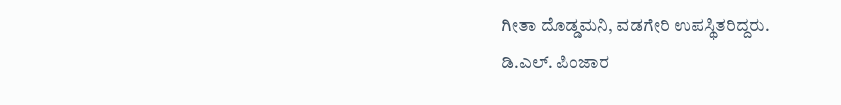ಗೀತಾ ದೊಡ್ಡಮನಿ, ವಡಗೇರಿ ಉಪಸ್ಥಿತರಿದ್ದರು.
ಡಿ.ಎಲ್. ಪಿಂಜಾರ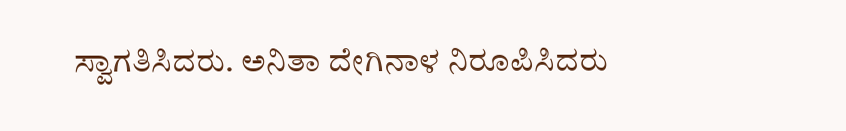ಸ್ವಾಗತಿಸಿದರು. ಅನಿತಾ ದೇಗಿನಾಳ ನಿರೂಪಿಸಿದರು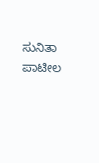ಸುನಿತಾ ಪಾಟೀಲ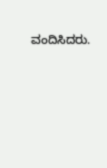ವಂದಿಸಿದರು.